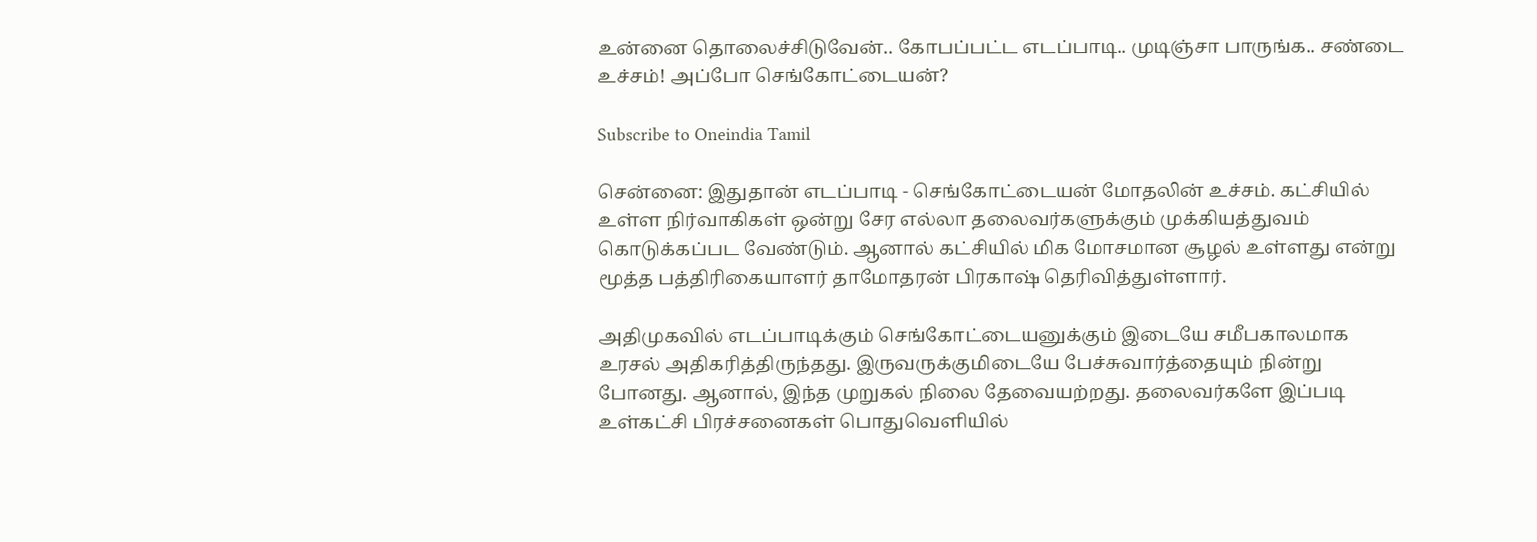உன்னை தொலைச்சிடுவேன்.. கோபப்பட்ட எடப்பாடி.. முடிஞ்சா பாருங்க.. சண்டை உச்சம்! அப்போ செங்கோட்டையன்?

Subscribe to Oneindia Tamil

சென்னை: இதுதான் எடப்பாடி - செங்கோட்டையன் மோதலின் உச்சம். கட்சியில் உள்ள நிர்வாகிகள் ஒன்று சேர எல்லா தலைவர்களுக்கும் முக்கியத்துவம் கொடுக்கப்பட வேண்டும். ஆனால் கட்சியில் மிக மோசமான சூழல் உள்ளது என்று மூத்த பத்திரிகையாளர் தாமோதரன் பிரகாஷ் தெரிவித்துள்ளார்.

அதிமுகவில் எடப்பாடிக்கும் செங்கோட்டையனுக்கும் இடையே சமீபகாலமாக உரசல் அதிகரித்திருந்தது. இருவருக்குமிடையே பேச்சுவார்த்தையும் நின்று போனது. ஆனால், இந்த முறுகல் நிலை தேவையற்றது. தலைவர்களே இப்படி உள்கட்சி பிரச்சனைகள் பொதுவெளியில்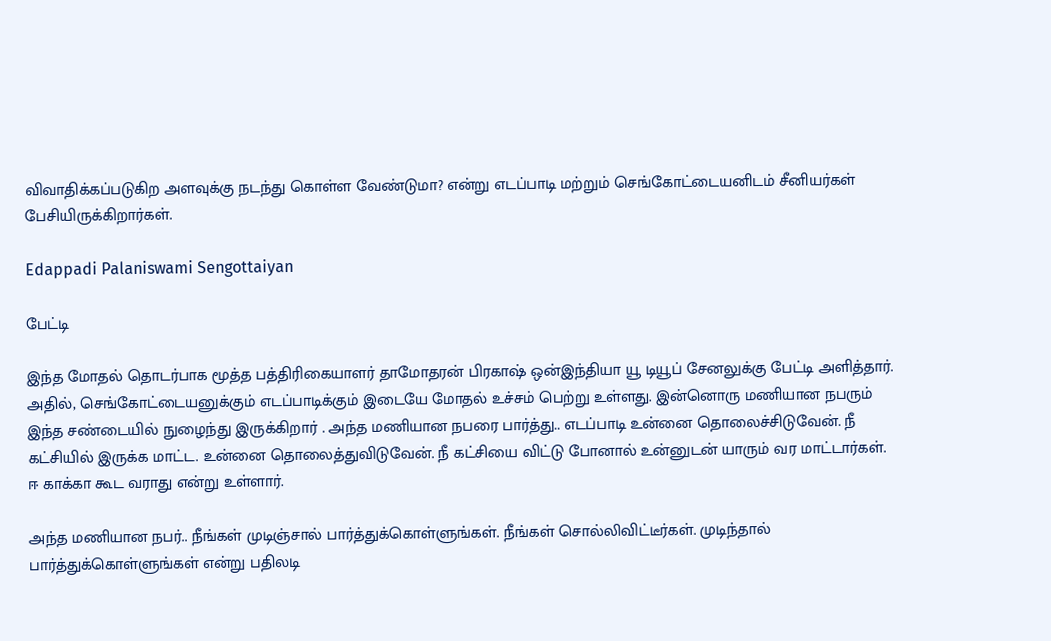விவாதிக்கப்படுகிற அளவுக்கு நடந்து கொள்ள வேண்டுமா? என்று எடப்பாடி மற்றும் செங்கோட்டையனிடம் சீனியர்கள் பேசியிருக்கிறார்கள்.

Edappadi Palaniswami Sengottaiyan

பேட்டி

இந்த மோதல் தொடர்பாக மூத்த பத்திரிகையாளர் தாமோதரன் பிரகாஷ் ஒன்இந்தியா யூ டியூப் சேனலுக்கு பேட்டி அளித்தார். அதில், செங்கோட்டையனுக்கும் எடப்பாடிக்கும் இடையே மோதல் உச்சம் பெற்று உள்ளது. இன்னொரு மணியான நபரும் இந்த சண்டையில் நுழைந்து இருக்கிறார் . அந்த மணியான நபரை பார்த்து.. எடப்பாடி உன்னை தொலைச்சிடுவேன். நீ கட்சியில் இருக்க மாட்ட. உன்னை தொலைத்துவிடுவேன். நீ கட்சியை விட்டு போனால் உன்னுடன் யாரும் வர மாட்டார்கள். ஈ காக்கா கூட வராது என்று உள்ளார்.

அந்த மணியான நபர்.. நீங்கள் முடிஞ்சால் பார்த்துக்கொள்ளுங்கள். நீங்கள் சொல்லிவிட்டீர்கள். முடிந்தால் பார்த்துக்கொள்ளுங்கள் என்று பதிலடி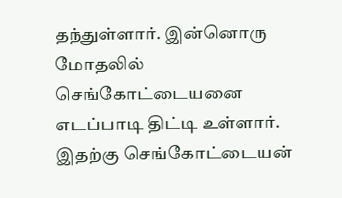தந்துள்ளார். இன்னொரு மோதலில் செங்கோட்டையனை எடப்பாடி திட்டி உள்ளார். இதற்கு செங்கோட்டையன்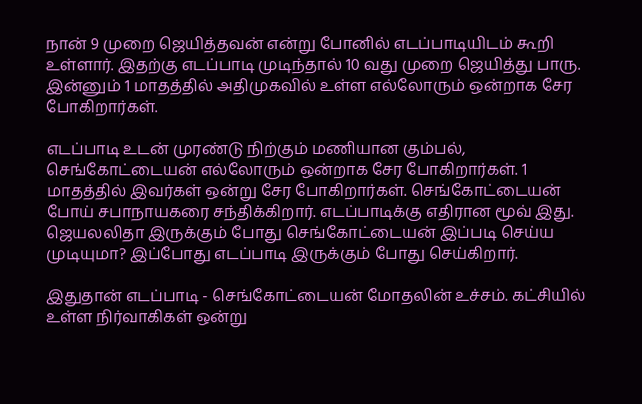நான் 9 முறை ஜெயித்தவன் என்று போனில் எடப்பாடியிடம் கூறி உள்ளார். இதற்கு எடப்பாடி முடிந்தால் 10 வது முறை ஜெயித்து பாரு. இன்னும் 1 மாதத்தில் அதிமுகவில் உள்ள எல்லோரும் ஒன்றாக சேர போகிறார்கள்.

எடப்பாடி உடன் முரண்டு நிற்கும் மணியான கும்பல், செங்கோட்டையன் எல்லோரும் ஒன்றாக சேர போகிறார்கள். 1 மாதத்தில் இவர்கள் ஒன்று சேர போகிறார்கள். செங்கோட்டையன் போய் சபாநாயகரை சந்திக்கிறார். எடப்பாடிக்கு எதிரான மூவ் இது. ஜெயலலிதா இருக்கும் போது செங்கோட்டையன் இப்படி செய்ய முடியுமா? இப்போது எடப்பாடி இருக்கும் போது செய்கிறார்.

இதுதான் எடப்பாடி - செங்கோட்டையன் மோதலின் உச்சம். கட்சியில் உள்ள நிர்வாகிகள் ஒன்று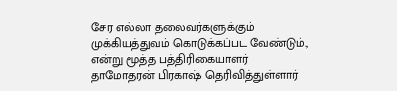சேர எல்லா தலைவர்களுக்கும் முக்கியத்துவம் கொடுக்கப்பட வேண்டும்., என்று மூத்த பத்திரிகையாளர் தாமோதரன் பிரகாஷ் தெரிவித்துள்ளார்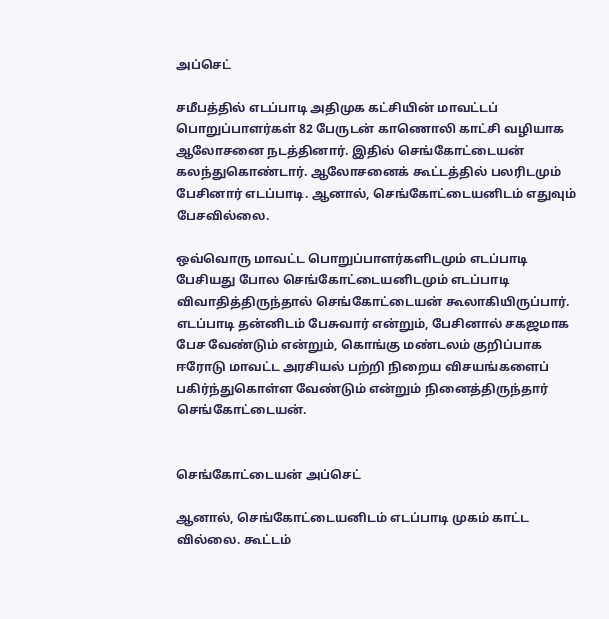அப்செட்

சமீபத்தில் எடப்பாடி அதிமுக கட்சியின் மாவட்டப் பொறுப்பாளர்கள் 82 பேருடன் காணொலி காட்சி வழியாக ஆலோசனை நடத்தினார். இதில் செங்கோட்டையன் கலந்துகொண்டார். ஆலோசனைக் கூட்டத்தில் பலரிடமும் பேசினார் எடப்பாடி. ஆனால், செங்கோட்டையனிடம் எதுவும் பேசவில்லை.

ஒவ்வொரு மாவட்ட பொறுப்பாளர்களிடமும் எடப்பாடி பேசியது போல செங்கோட்டையனிடமும் எடப்பாடி விவாதித்திருந்தால் செங்கோட்டையன் கூலாகியிருப்பார். எடப்பாடி தன்னிடம் பேசுவார் என்றும், பேசினால் சகஜமாக பேச வேண்டும் என்றும், கொங்கு மண்டலம் குறிப்பாக ஈரோடு மாவட்ட அரசியல் பற்றி நிறைய விசயங்களைப் பகிர்ந்துகொள்ள வேண்டும் என்றும் நினைத்திருந்தார் செங்கோட்டையன்.


செங்கோட்டையன் அப்செட்

ஆனால், செங்கோட்டையனிடம் எடப்பாடி முகம் காட்ட வில்லை. கூட்டம்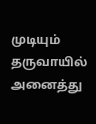முடியும் தருவாயில் அனைத்து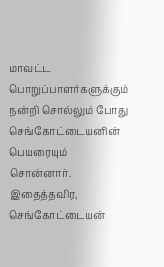மாவட்ட பொறுப்பாளர்களுக்கும் நன்றி சொல்லும் போது செங்கோட்டையனின் பெயரையும் சொன்னார். இதைத்தவிர, செங்கோட்டையன்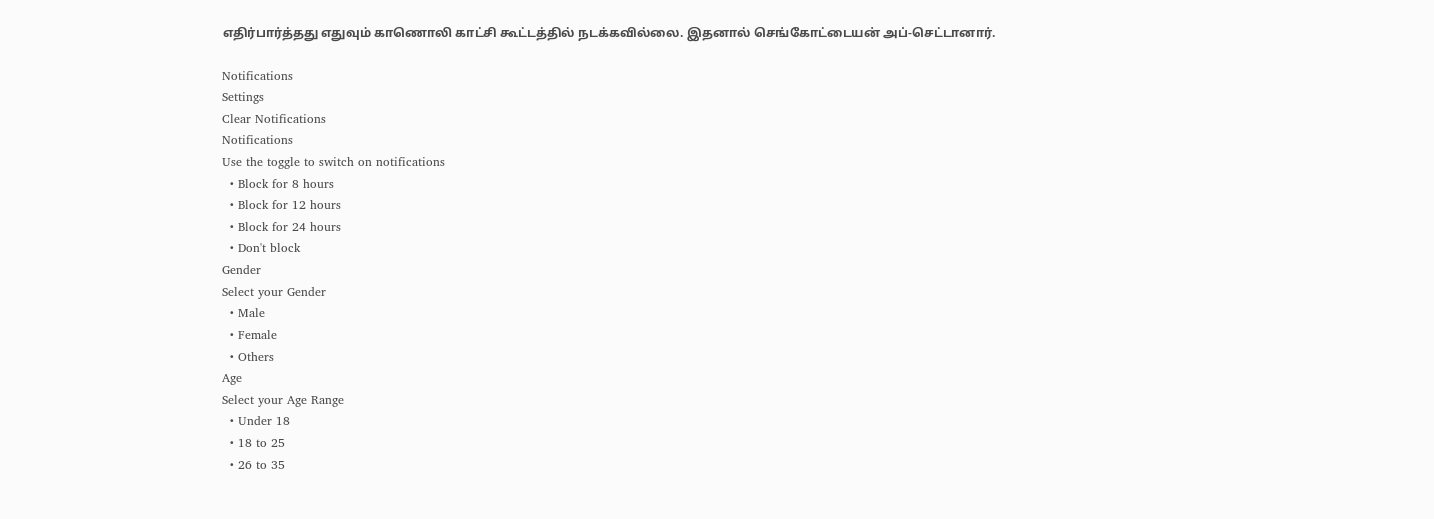எதிர்பார்த்தது எதுவும் காணொலி காட்சி கூட்டத்தில் நடக்கவில்லை. இதனால் செங்கோட்டையன் அப்-செட்டானார்.

Notifications
Settings
Clear Notifications
Notifications
Use the toggle to switch on notifications
  • Block for 8 hours
  • Block for 12 hours
  • Block for 24 hours
  • Don't block
Gender
Select your Gender
  • Male
  • Female
  • Others
Age
Select your Age Range
  • Under 18
  • 18 to 25
  • 26 to 35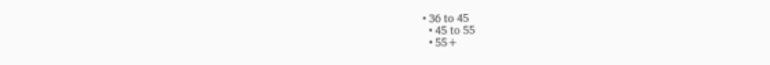• 36 to 45
  • 45 to 55
  • 55+